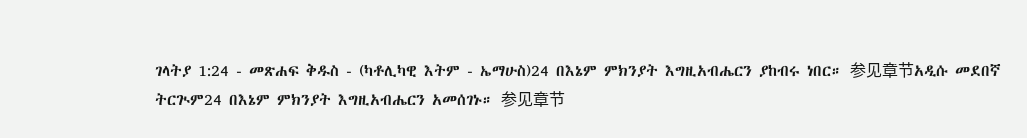ገላትያ 1:24 - መጽሐፍ ቅዱስ - (ካቶሊካዊ እትም - ኤማሁስ)24 በእኔም ምክንያት እግዚአብሔርን ያከብሩ ነበር። 参见章节አዲሱ መደበኛ ትርጒም24 በእኔም ምክንያት እግዚአብሔርን አመሰገኑ። 参见章节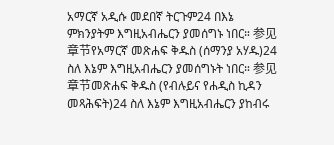አማርኛ አዲሱ መደበኛ ትርጉም24 በእኔ ምክንያትም እግዚአብሔርን ያመሰግኑ ነበር። 参见章节የአማርኛ መጽሐፍ ቅዱስ (ሰማንያ አሃዱ)24 ስለ እኔም እግዚአብሔርን ያመሰግኑት ነበር። 参见章节መጽሐፍ ቅዱስ (የብሉይና የሐዲስ ኪዳን መጻሕፍት)24 ስለ እኔም እግዚአብሔርን ያከብሩ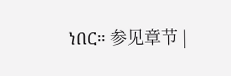ነበር። 参见章节 |